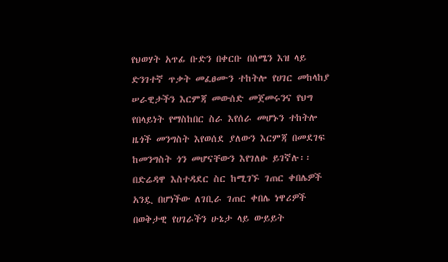የህወሃት አጥፊ ቡድን በቀርቡ በሰሜን እዝ ላይ ድንገተኛ ጥቃት መፈፀሙን ተከትሎ የሀገር መከላከያ ሠራዊታችን እርምጃ መውሰድ መጀመሩንና የህግ የበላይነት የማስከበር ስራ እየሰራ መሆኑን ተከትሎ ዜጎች መንግስት እየወሰደ ያለውን እርምጃ በመደገፍ ከመንግስት ጎን መሆናቸውን እየገለፁ ይገኛሉ፡፡
በድሬዳዋ እስተዳደር ስር ከሚገኙ ገጠር ቀበሌዎች አንዷ በሆነችው ለገቢራ ገጠር ቀበሌ ነዋሪዎች በወቅታዊ የሀገራችን ሁኔታ ላይ ውይይት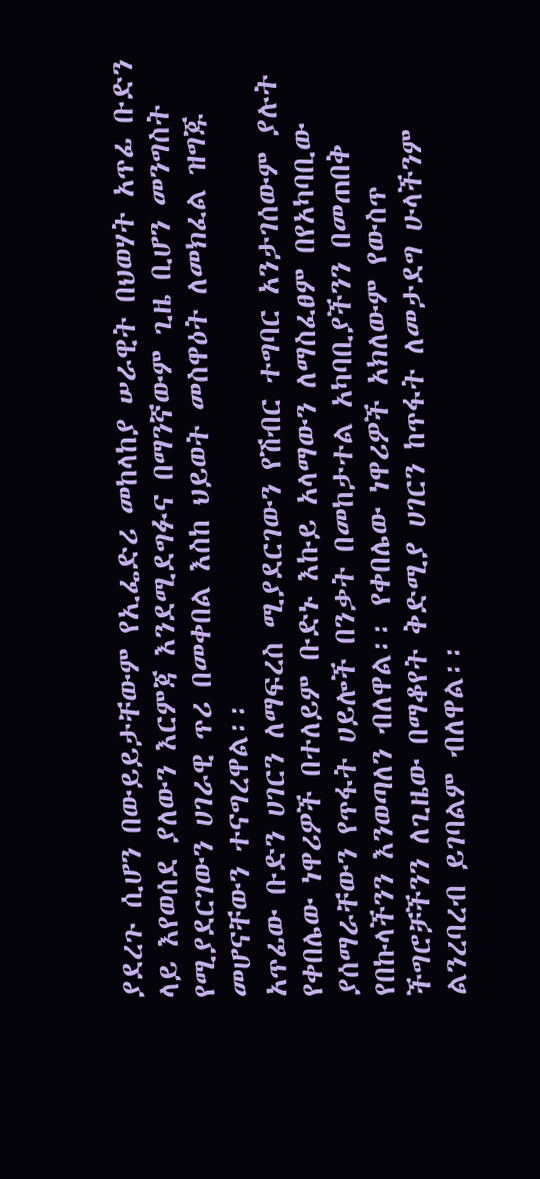ያደረጉ ሲሆን በውይይታቸውም የኢፌድሪ መከላከያ ሠራዊት በህወሃት አጥፊ ቡድን ላይ እየወሰደ ያለውን እርምጃ እንደሚደግፉና በማንኛውም ጊዜ ቢሆን መንግስት የሚያደርገውን ሀገራዊ ጥሪ በመቀበል እስከ ህይወት መስዋዕት ለመክፈል ዝግጁ መሆናቸውን ተናግረዋል፡፡
አጥፊው ቡድን ሀገርን ለማፍረስ ሚያደርገውን የሽብር ተግባር አንታገሰውም ያሉት የቀበሌው ነዋሪዎች በተለይም ቡድኑ እኩይ አላማውን ለማስፈፀም በየአካባቢው ያሰማራቸውን የጥፋት ሀይሎች በንቃት በመከታተል አካባቢያችንን በመጠበቅ የበኩላችንን እንወጣለን ብለዋል፡፡ የቀበሌው ነዋሪዎች አክለውም የውስጥ ችግሮቻችንን ለጊዜው በማቆየት ቅድሚያ ሀገርን ከጥፋት ለመታደግ ሁላችንም ልንረባረብ ይገባልም ብለዋል፡፡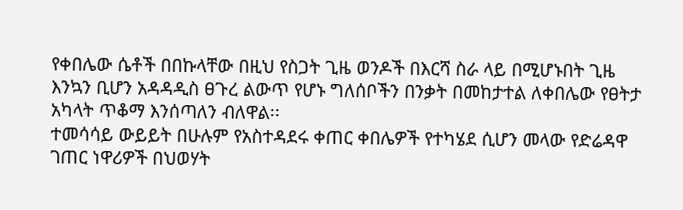የቀበሌው ሴቶች በበኩላቸው በዚህ የስጋት ጊዜ ወንዶች በእርሻ ስራ ላይ በሚሆኑበት ጊዜ እንኳን ቢሆን አዳዳዲስ ፀጉረ ልውጥ የሆኑ ግለሰቦችን በንቃት በመከታተል ለቀበሌው የፀትታ አካላት ጥቆማ እንሰጣለን ብለዋል፡፡
ተመሳሳይ ውይይት በሁሉም የአስተዳደሩ ቀጠር ቀበሌዎች የተካሄደ ሲሆን መላው የድሬዳዋ ገጠር ነዋሪዎች በህወሃት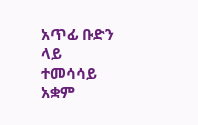አጥፊ ቡድን ላይ ተመሳሳይ አቋም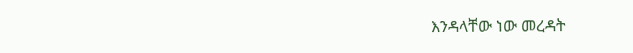እንዳላቸው ነው መረዳት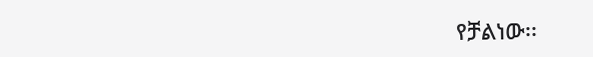የቻልነው፡፡